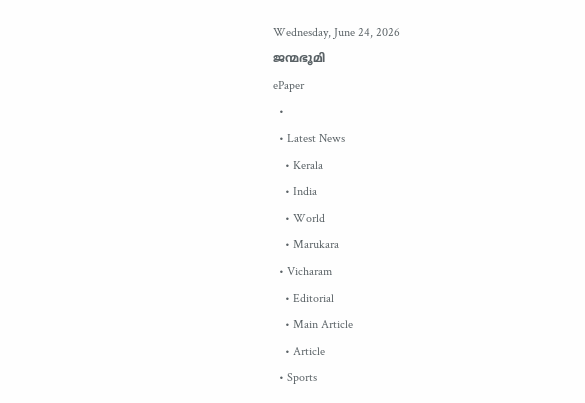Wednesday, June 24, 2026
ജന്മഭൂമി
ePaper
  •
  • Latest News
    • Kerala
    • India
    • World
    • Marukara
  • Vicharam
    • Editorial
    • Main Article
    • Article
  • Sports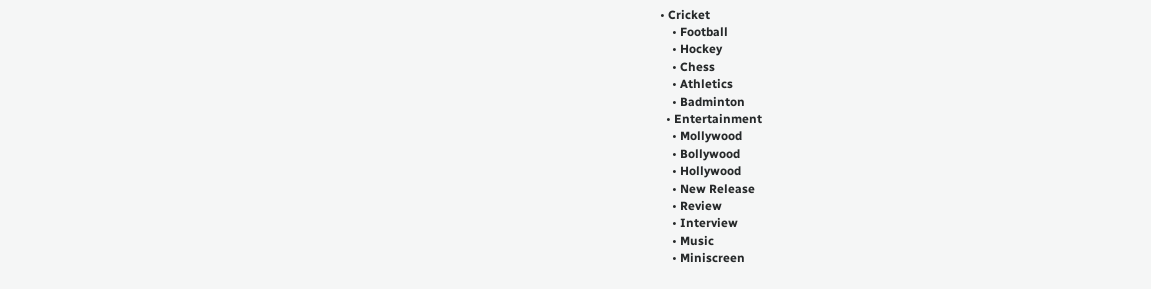• Cricket
    • Football
    • Hockey
    • Chess
    • Athletics
    • Badminton
  • Entertainment
    • Mollywood
    • Bollywood
    • Hollywood
    • New Release
    • Review
    • Interview
    • Music
    • Miniscreen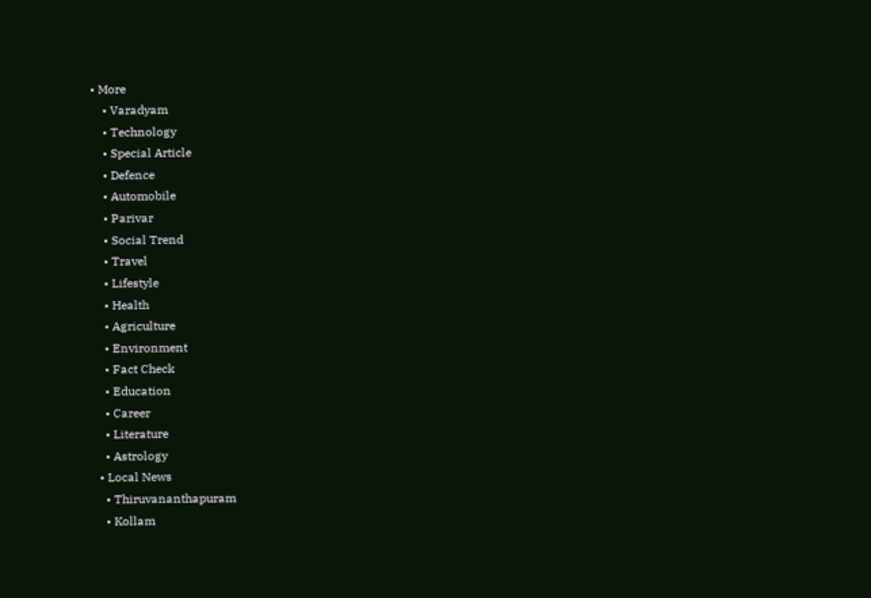• More
    • Varadyam
    • Technology
    • Special Article
    • Defence
    • Automobile
    • Parivar
    • Social Trend
    • Travel
    • Lifestyle
    • Health
    • Agriculture
    • Environment
    • Fact Check
    • Education
    • Career
    • Literature
    • Astrology
  • Local News
    • Thiruvananthapuram
    • Kollam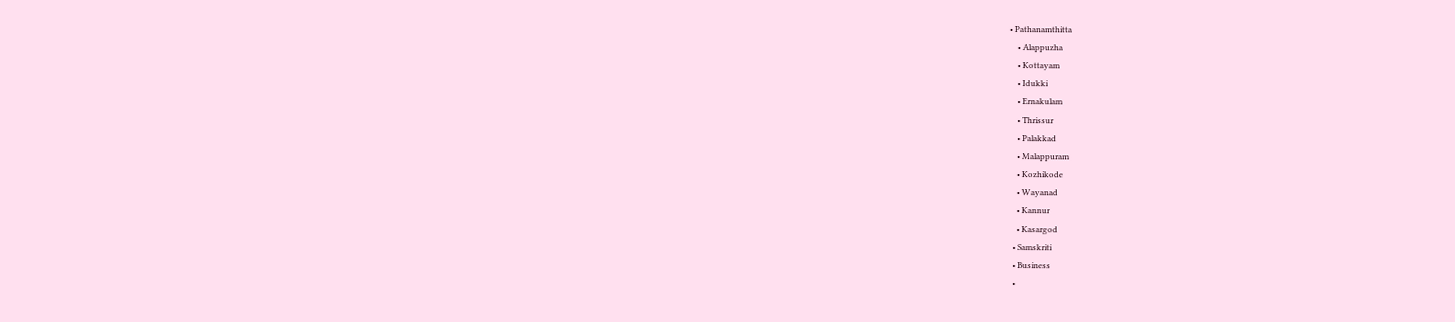• Pathanamthitta
    • Alappuzha
    • Kottayam
    • Idukki
    • Ernakulam
    • Thrissur
    • Palakkad
    • Malappuram
    • Kozhikode
    • Wayanad
    • Kannur
    • Kasargod
  • Samskriti
  • Business
  •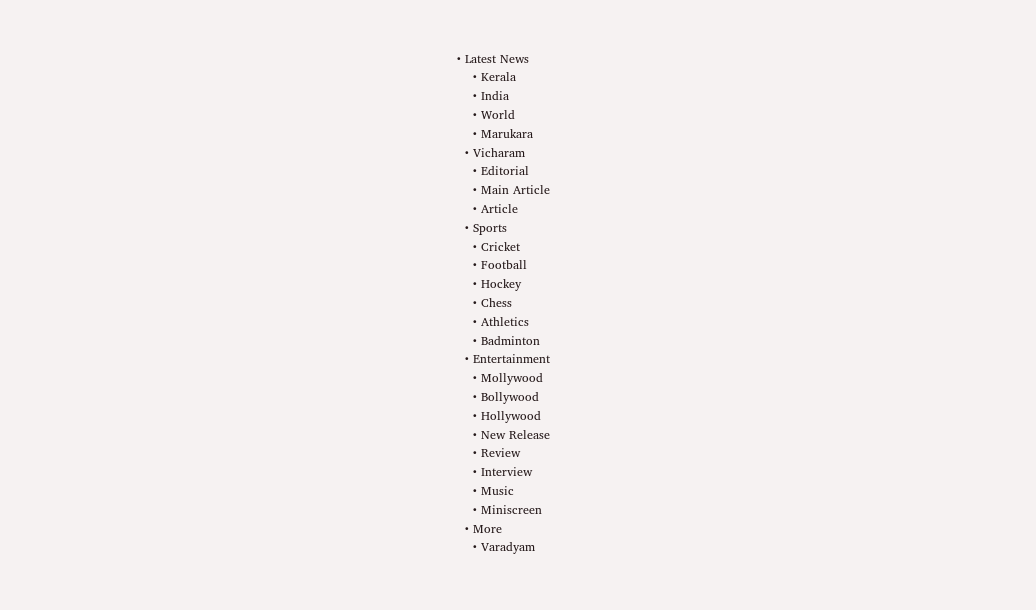• Latest News
    • Kerala
    • India
    • World
    • Marukara
  • Vicharam
    • Editorial
    • Main Article
    • Article
  • Sports
    • Cricket
    • Football
    • Hockey
    • Chess
    • Athletics
    • Badminton
  • Entertainment
    • Mollywood
    • Bollywood
    • Hollywood
    • New Release
    • Review
    • Interview
    • Music
    • Miniscreen
  • More
    • Varadyam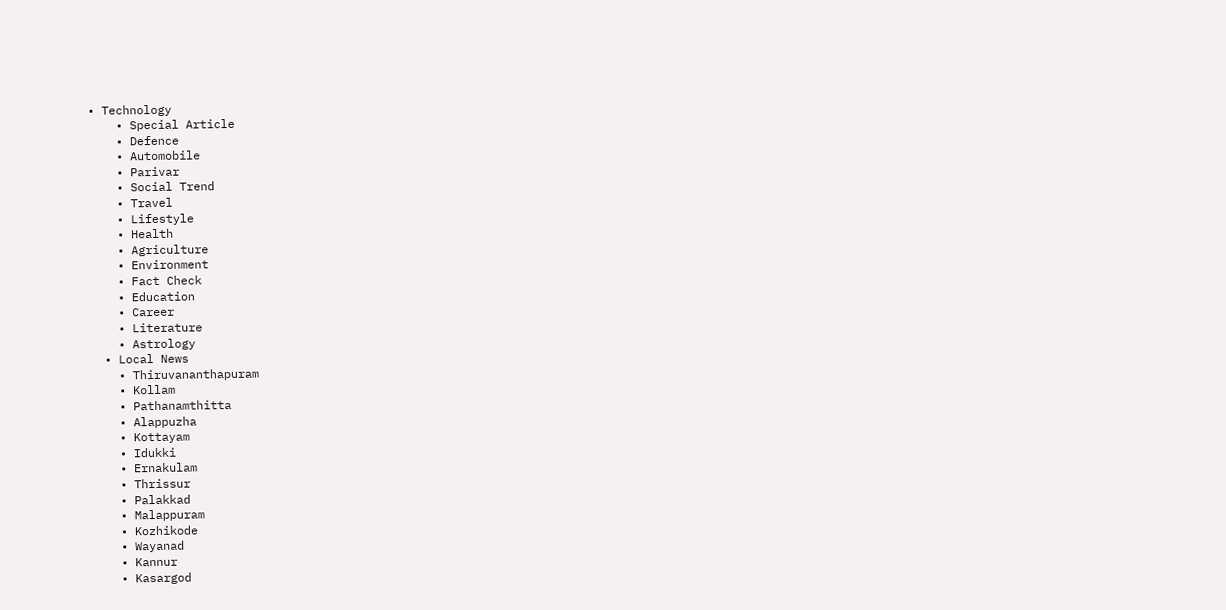• Technology
    • Special Article
    • Defence
    • Automobile
    • Parivar
    • Social Trend
    • Travel
    • Lifestyle
    • Health
    • Agriculture
    • Environment
    • Fact Check
    • Education
    • Career
    • Literature
    • Astrology
  • Local News
    • Thiruvananthapuram
    • Kollam
    • Pathanamthitta
    • Alappuzha
    • Kottayam
    • Idukki
    • Ernakulam
    • Thrissur
    • Palakkad
    • Malappuram
    • Kozhikode
    • Wayanad
    • Kannur
    • Kasargod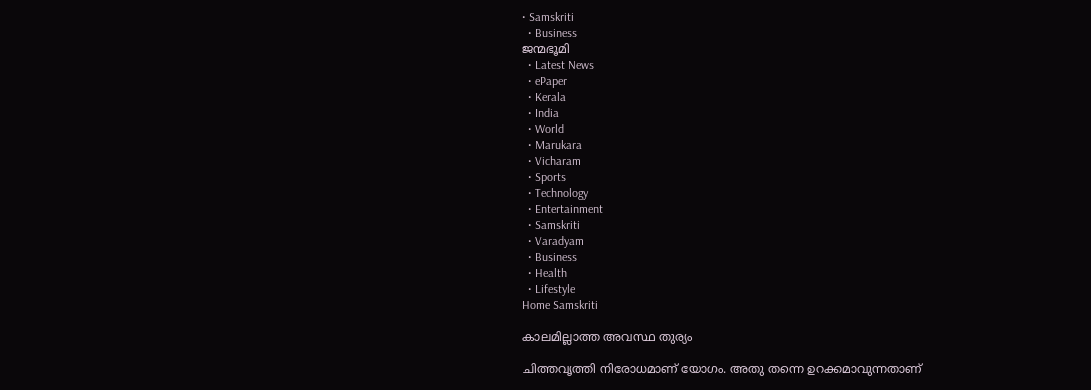• Samskriti
  • Business
ജന്മഭൂമി
  • Latest News
  • ePaper
  • Kerala
  • India
  • World
  • Marukara
  • Vicharam
  • Sports
  • Technology
  • Entertainment
  • Samskriti
  • Varadyam
  • Business
  • Health
  • Lifestyle
Home Samskriti

കാലമില്ലാത്ത അവസ്ഥ തുര്യം

ചിത്തവൃത്തി നിരോധമാണ് യോഗം. അതു തന്നെ ഉറക്കമാവുന്നതാണ്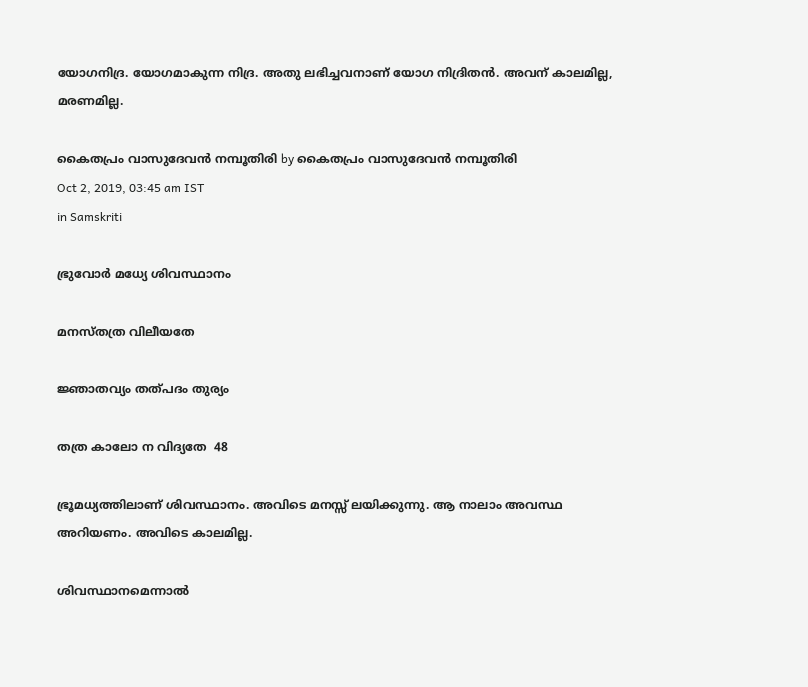യോഗനിദ്ര. യോഗമാകുന്ന നിദ്ര. അതു ലഭിച്ചവനാണ് യോഗ നിദ്രിതന്‍. അവന് കാലമില്ല, മരണമില്ല.

കൈതപ്രം വാസുദേവന്‍ നമ്പൂതിരി by കൈതപ്രം വാസുദേവന്‍ നമ്പൂതിരി
Oct 2, 2019, 03:45 am IST
in Samskriti

ഭ്രുവോര്‍ മധ്യേ ശിവസ്ഥാനം

മനസ്തത്ര വിലീയതേ

ജ്ഞാതവ്യം തത്പദം തുര്യം

തത്ര കാലോ ന വിദ്യതേ  48

ഭ്രൂമധ്യത്തിലാണ് ശിവസ്ഥാനം. അവിടെ മനസ്സ് ലയിക്കുന്നു. ആ നാലാം അവസ്ഥ അറിയണം. അവിടെ കാലമില്ല.

ശിവസ്ഥാനമെന്നാല്‍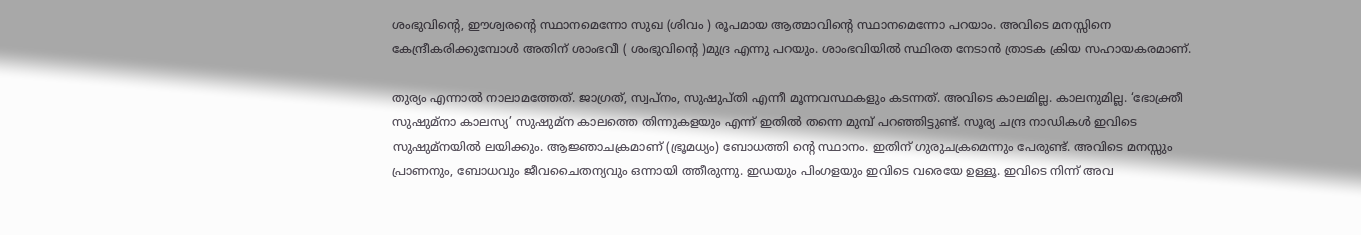ശംഭുവിന്റെ, ഈശ്വരന്റെ സ്ഥാനമെന്നോ സുഖ (ശിവം ) രൂപമായ ആത്മാവിന്റെ സ്ഥാനമെന്നോ പറയാം. അവിടെ മനസ്സിനെ കേന്ദ്രീകരിക്കുമ്പോള്‍ അതിന് ശാംഭവീ ( ശംഭുവിന്റെ )മുദ്ര എന്നു പറയും. ശാംഭവിയില്‍ സ്ഥിരത നേടാന്‍ ത്രാടക ക്രിയ സഹായകരമാണ്.

തുര്യം എന്നാല്‍ നാലാമത്തേത്. ജാഗ്രത്, സ്വപ്‌നം, സുഷുപ്തി എന്നീ മൂന്നവസ്ഥകളും കടന്നത്. അവിടെ കാലമില്ല. കാലനുമില്ല. ‘ഭോക്ത്രീ സുഷുമ്‌നാ കാലസ്യ’ സുഷുമ്‌ന കാലത്തെ തിന്നുകളയും എന്ന് ഇതില്‍ തന്നെ മുമ്പ് പറഞ്ഞിട്ടുണ്ട്. സൂര്യ ചന്ദ്ര നാഡികള്‍ ഇവിടെ സുഷുമ്‌നയില്‍ ലയിക്കും. ആജ്ഞാചക്രമാണ് (ഭ്രൂമധ്യം) ബോധത്തി ന്റെ സ്ഥാനം. ഇതിന് ഗുരുചക്രമെന്നും പേരുണ്ട്. അവിടെ മനസ്സും പ്രാണനും, ബോധവും ജീവചൈതന്യവും ഒന്നായി ത്തീരുന്നു. ഇഡയും പിംഗളയും ഇവിടെ വരെയേ ഉള്ളൂ. ഇവിടെ നിന്ന് അവ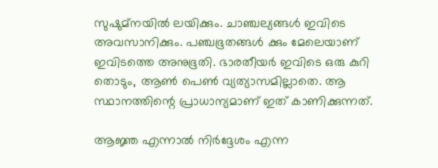സുഷുമ്‌നയില്‍ ലയിക്കും. ചാഞ്ചല്യങ്ങള്‍ ഇവിടെ അവസാനിക്കും. പഞ്ചഭൂതങ്ങള്‍ ക്കും മേലെയാണ് ഇവിടത്തെ അനുഭൂതി. ഭാരതീയര്‍ ഇവിടെ ഒരു കുറി തൊടും, ആണ്‍ പെണ്‍ വ്യത്യാസമില്ലാതെ. ആ സ്ഥാനത്തിന്റെ പ്രാധാന്യമാണ് ഇത് കാണിക്കുന്നത്.

ആജ്ഞ എന്നാല്‍ നിര്‍ദ്ദേശം എന്ന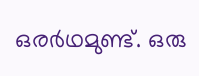ഒരര്‍ഥമുണ്ട്. ഒരു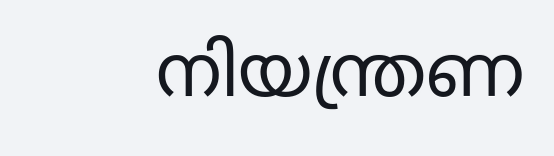നിയന്ത്രണ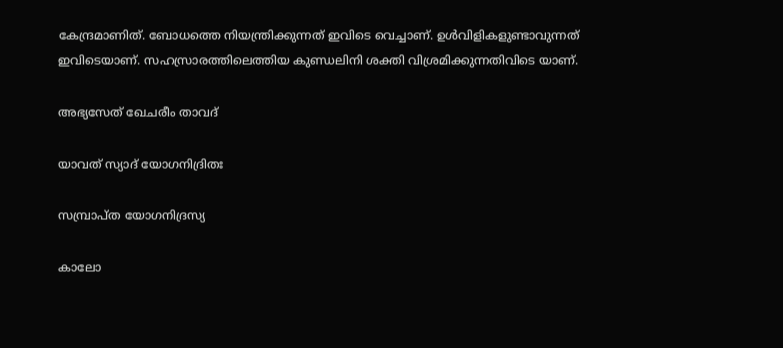കേന്ദ്രമാണിത്. ബോധത്തെ നിയന്ത്രിക്കുന്നത് ഇവിടെ വെച്ചാണ്. ഉള്‍വിളികളുണ്ടാവുന്നത് ഇവിടെയാണ്. സഹസ്രാരത്തിലെത്തിയ കുണ്ഡലിനി ശക്തി വിശ്രമിക്കുന്നതിവിടെ യാണ്.

അഭ്യസേത് ഖേചരീം താവദ്

യാവത് സ്യാദ് യോഗനിദ്രിതഃ

സമ്പ്രാപ്ത യോഗനിദ്രസ്യ

കാലോ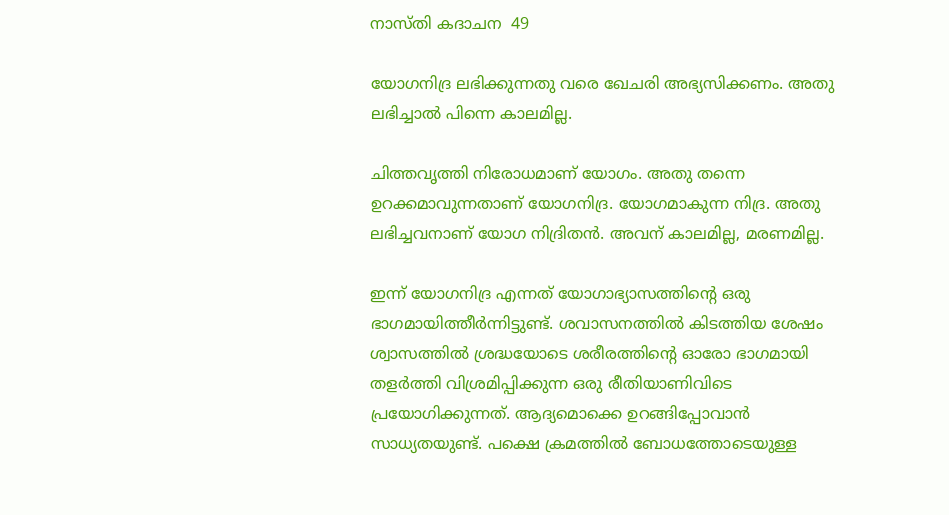നാസ്തി കദാചന  49

യോഗനിദ്ര ലഭിക്കുന്നതു വരെ ഖേചരി അഭ്യസിക്കണം. അതു ലഭിച്ചാല്‍ പിന്നെ കാലമില്ല.

ചിത്തവൃത്തി നിരോധമാണ് യോഗം. അതു തന്നെ ഉറക്കമാവുന്നതാണ് യോഗനിദ്ര. യോഗമാകുന്ന നിദ്ര. അതു ലഭിച്ചവനാണ് യോഗ നിദ്രിതന്‍. അവന് കാലമില്ല, മരണമില്ല.

ഇന്ന് യോഗനിദ്ര എന്നത് യോഗാഭ്യാസത്തിന്റെ ഒരു ഭാഗമായിത്തീര്‍ന്നിട്ടുണ്ട്. ശവാസനത്തില്‍ കിടത്തിയ ശേഷം ശ്വാസത്തില്‍ ശ്രദ്ധയോടെ ശരീരത്തിന്റെ ഓരോ ഭാഗമായി തളര്‍ത്തി വിശ്രമിപ്പിക്കുന്ന ഒരു രീതിയാണിവിടെ പ്രയോഗിക്കുന്നത്. ആദ്യമൊക്കെ ഉറങ്ങിപ്പോവാന്‍ സാധ്യതയുണ്ട്. പക്ഷെ ക്രമത്തില്‍ ബോധത്തോടെയുള്ള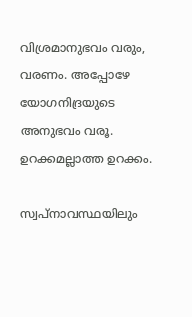വിശ്രമാനുഭവം വരും, വരണം. അപ്പോഴേ യോഗനിദ്രയുടെ അനുഭവം വരൂ. ഉറക്കമല്ലാത്ത ഉറക്കം.

സ്വപ്‌നാവസ്ഥയിലും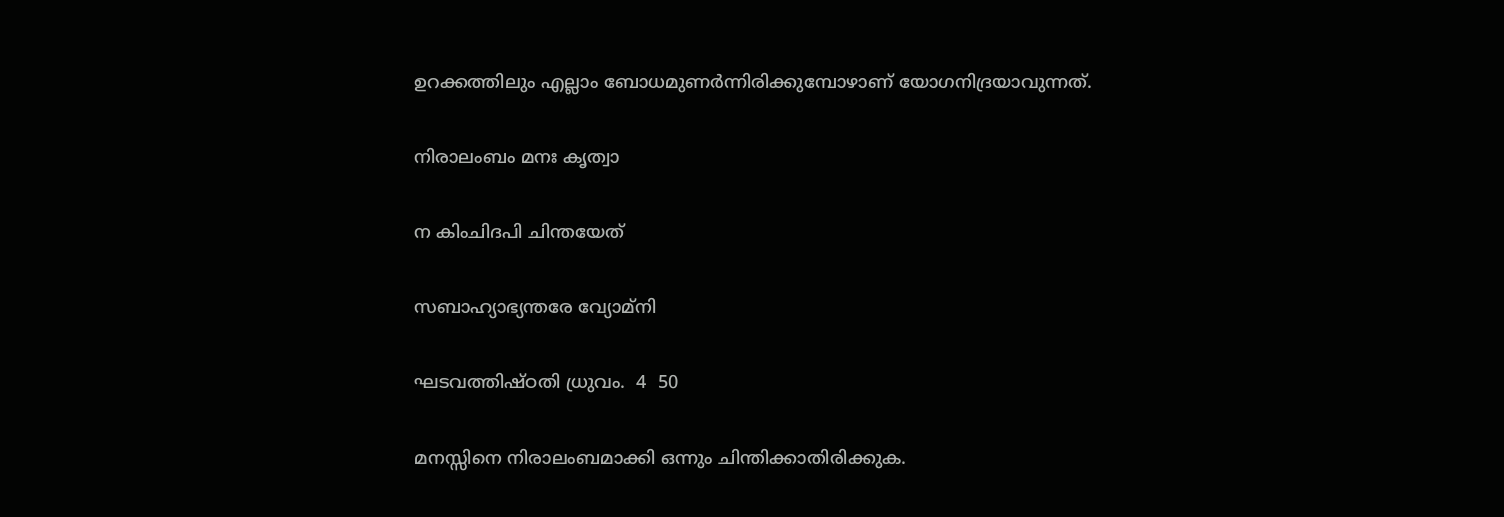ഉറക്കത്തിലും എല്ലാം ബോധമുണര്‍ന്നിരിക്കുമ്പോഴാണ് യോഗനിദ്രയാവുന്നത്.

നിരാലംബം മനഃ കൃത്വാ

ന കിംചിദപി ചിന്തയേത്

സബാഹ്യാഭ്യന്തരേ വ്യോമ്‌നി

ഘടവത്തിഷ്ഠതി ധ്രുവം.  4  50

മനസ്സിനെ നിരാലംബമാക്കി ഒന്നും ചിന്തിക്കാതിരിക്കുക.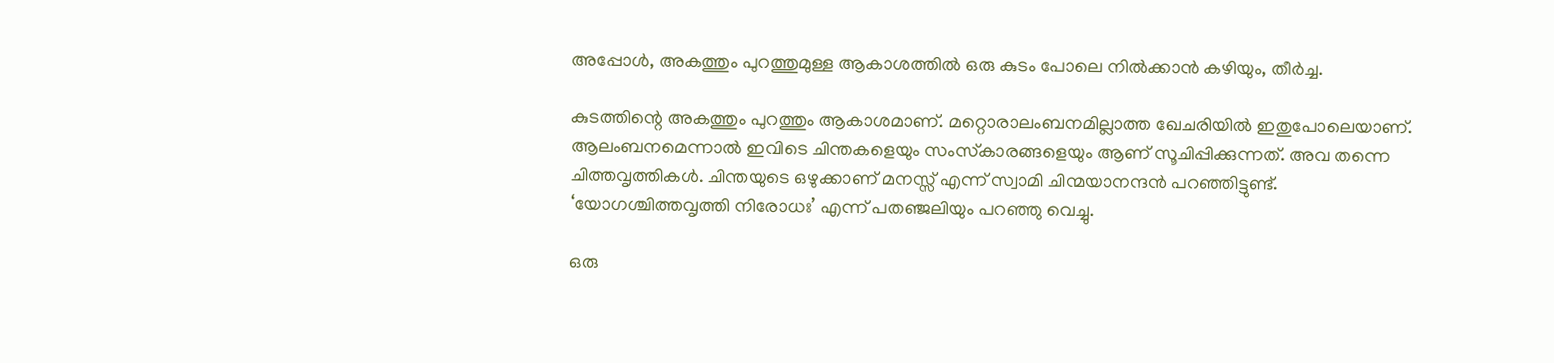അപ്പോള്‍, അകത്തും പുറത്തുമുള്ള ആകാശത്തില്‍ ഒരു കുടം പോലെ നില്‍ക്കാന്‍ കഴിയും, തീര്‍ച്ച.

കുടത്തിന്റെ അകത്തും പുറത്തും ആകാശമാണ്. മറ്റൊരാലംബനമില്ലാത്ത ഖേചരിയില്‍ ഇതുപോലെയാണ്. ആലംബനമെന്നാല്‍ ഇവിടെ ചിന്തകളെയും സംസ്‌കാരങ്ങളെയും ആണ് സൂചിപ്പിക്കുന്നത്. അവ തന്നെ ചിത്തവൃത്തികള്‍. ചിന്തയുടെ ഒഴുക്കാണ് മനസ്സ് എന്ന് സ്വാമി ചിന്മയാനന്ദന്‍ പറഞ്ഞിട്ടുണ്ട്. ‘യോഗശ്ചിത്തവൃത്തി നിരോധഃ’ എന്ന് പതഞ്ജലിയും പറഞ്ഞു വെച്ചു.

ഒരു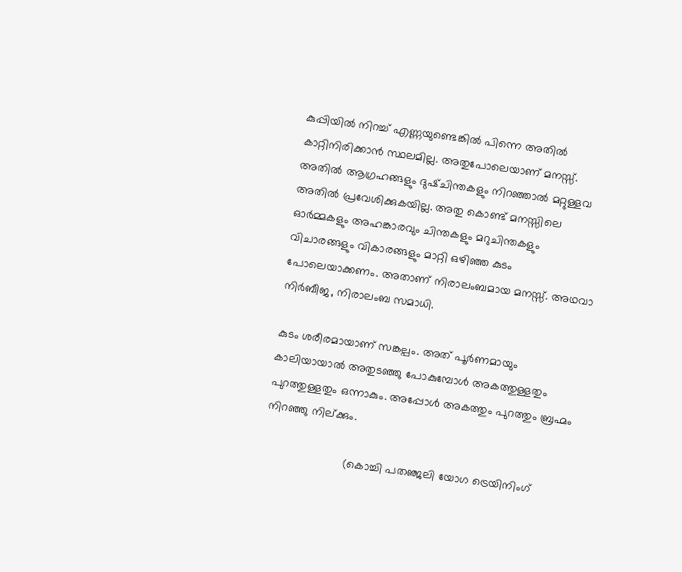കുപ്പിയില്‍ നിറച്ച് എണ്ണയുണ്ടെങ്കില്‍ പിന്നെ അതില്‍ കാറ്റിനിരിക്കാന്‍ സ്ഥലമില്ല. അതുപോലെയാണ് മനസ്സ്. അതില്‍ ആഗ്രഹങ്ങളും ദുഷ്ചിന്തകളും നിറഞ്ഞാല്‍ മറ്റുള്ളവ അതില്‍ പ്രവേശിക്കുകയില്ല. അതു കൊണ്ട് മനസ്സിലെ ഓര്‍മ്മകളും അഹങ്കാരവും ചിന്തകളും മറുചിന്തകളും വിചാരങ്ങളും വികാരങ്ങളും മാറ്റി ഒഴിഞ്ഞ കുടം പോലെയാക്കണം. അതാണ് നിരാലംബമായ മനസ്സ്. അഥവാ നിര്‍ബീജ, നിരാലംബ സമാധി.

കുടം ശരീരമായാണ് സങ്കല്പം. അത് പൂര്‍ണമായും കാലിയായാല്‍ അതുടഞ്ഞു പോകുമ്പോള്‍ അകത്തുള്ളതും പുറത്തുള്ളതും ഒന്നാകും. അപ്പോള്‍ അകത്തും പുറത്തും ബ്രഹ്മം നിറഞ്ഞു നില്ക്കും.

                         (കൊച്ചി പതഞ്ജലി യോഗ ട്രെയിനിംഗ്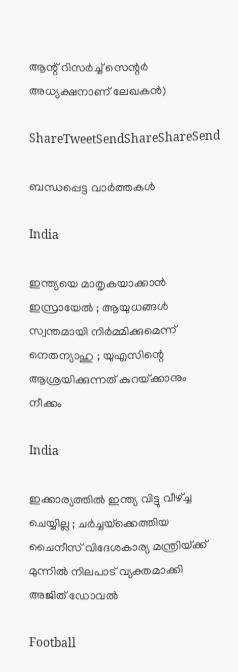ആന്റ് റിസര്‍ച്ച് സെന്റര്‍  അധ്യക്ഷനാണ് ലേഖകന്‍)

ShareTweetSendShareShareSend

ബന്ധപ്പെട്ട വാര്‍ത്തകള്‍

India

ഇന്ത്യയെ മാതൃകയാക്കാൻ ഇസ്രായേൽ ; ആയുധങ്ങൾ സ്വന്തമായി നിർമ്മിക്കുമെന്ന് നെതന്യാഹു ; യുഎസിന്റെ ആശ്രയിക്കുന്നത് കുറയ്‌ക്കാനും നീക്കം

India

ഇക്കാര്യത്തിൽ ഇന്ത്യ വിട്ടു വീഴ്‌ച്ച ചെയ്യില്ല ; ചർച്ചയ്‌ക്കെത്തിയ ചൈനീസ് വിദേശകാര്യ മന്ത്രിയ്‌ക്ക് മുന്നിൽ നിലപാട് വ്യക്തമാക്കി അജിത് ഡോവൽ

Football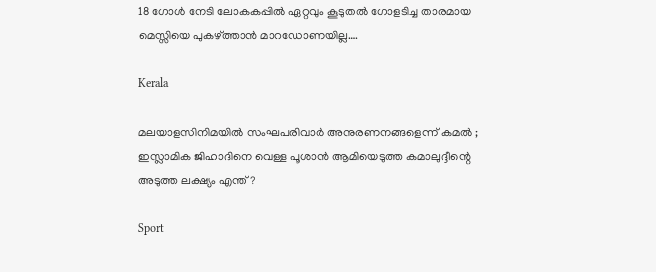18 ഗോള്‍ നേടി ലോകകപ്പില്‍ ഏറ്റവും കൂടുതല്‍ ഗോളടിച്ച താരമായ മെസ്സിയെ പുകഴ്‌ത്താന്‍ മാറഡോണയില്ല….

Kerala

മലയാളസിനിമയിൽ സംഘപരിവാർ അനുരണനങ്ങളെന്ന് കമൽ ; ഇസ്ലാമിക ജിഹാദിനെ വെള്ള പൂശാൻ ആമിയെടുത്ത കമാലുദ്ദീന്റെ അടുത്ത ലക്ഷ്യം എന്ത് ?

Sport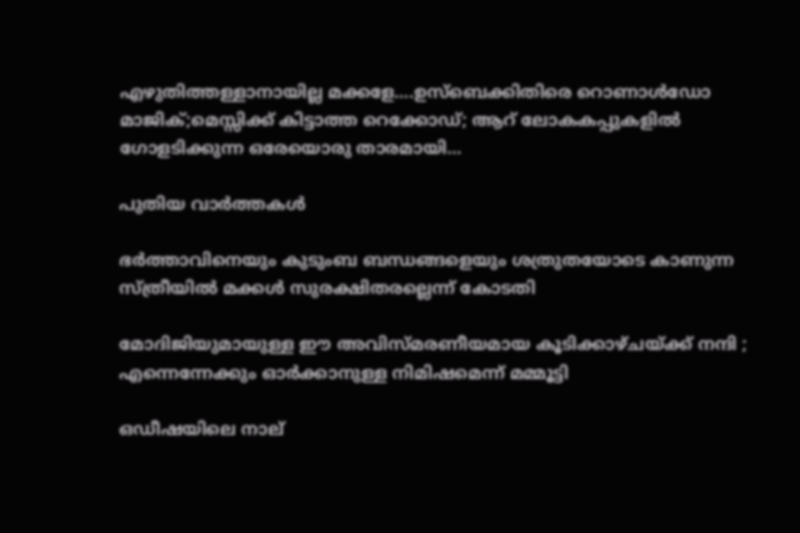എഴുതിത്തള്ളാനായില്ല മക്കളേ….ഉസ്ബെക്കിതിരെ റൊണാള്‍ഡോ മാജിക്;മെസ്സിക്ക് കിട്ടാത്ത റെക്കോഡ്; ആറ് ലോകകപ്പുകളില്‍ ഗോളടിക്കുന്ന ഒരേയൊരു താരമായി…

പുതിയ വാര്‍ത്തകള്‍

ഭര്‍ത്താവിനെയും കുടുംബ ബന്ധങ്ങളെയും ശത്രുതയോടെ കാണുന്ന സ്ത്രീയില്‍ മക്കള്‍ സുരക്ഷിതരല്ലെന്ന് കോടതി

മോദിജിയുമായുള്ള ഈ അവിസ്മരണീയമായ കൂടിക്കാഴ്ചയ്‌ക്ക് നന്ദി ; എന്നെന്നേക്കും ഓർക്കാനുള്ള നിമിഷമെന്ന് മമ്മൂട്ടി

ഒഡീഷയിലെ നാല്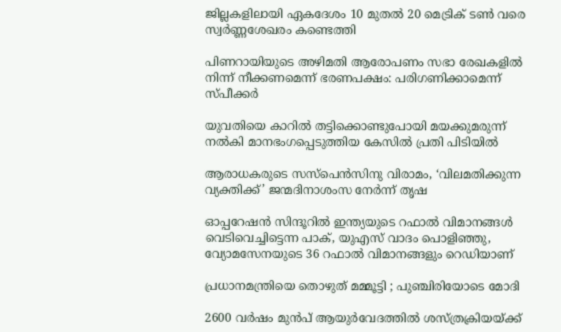ജില്ലകളിലായി ഏകദേശം 10 മുതൽ 20 മെട്രിക് ടൺ വരെ സ്വർണ്ണശേഖരം കണ്ടെത്തി

പിണറായിയുടെ അഴിമതി ആരോപണം സഭാ രേഖകളില്‍ നിന്ന് നീക്കണമെന്ന് ഭരണപക്ഷം: പരിഗണിക്കാമെന്ന് സ്പീക്കര്‍

യുവതിയെ കാറില്‍ തട്ടിക്കൊണ്ടുപോയി മയക്കുമരുന്ന് നല്‍കി മാനഭംഗപ്പെടുത്തിയ കേസില്‍ പ്രതി പിടിയില്‍

ആരാധകരുടെ സസ്‌പെന്‍സിനു വിരാമം, ‘വിലമതിക്കുന്ന വ്യക്തിക്ക്’ ജന്മദിനാശംസ നേര്‍ന്ന് തൃഷ

ഓപ്പറേഷന്‍ സിന്ദൂറില്‍ ഇന്ത്യയുടെ റഫാൽ വിമാനങ്ങൾ വെടിവെച്ചിട്ടെന്ന പാക്, യുഎസ് വാദം പൊളിഞ്ഞു, വ്യോമസേനയുടെ 36 റഫാല്‍ വിമാനങ്ങളും റെഡിയാണ്

പ്രധാനമന്ത്രിയെ തൊഴുത് മമ്മൂട്ടി ; പുഞ്ചിരിയോടെ മോദി

2600 വര്‍ഷം മുന്‍പ് ആയുര്‍വേദത്തില്‍ ശസ്ത്രക്രിയയ്‌ക്ക്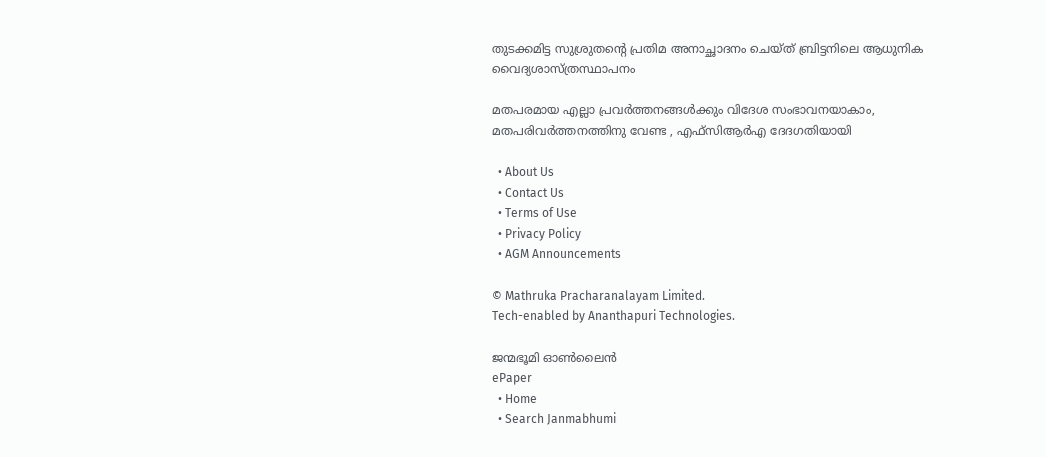തുടക്കമിട്ട സുശ്രുതന്റെ പ്രതിമ അനാച്ഛാദനം ചെയ്ത് ബ്രിട്ടനിലെ ആധുനിക വൈദ്യശാസ്ത്രസ്ഥാപനം

മതപരമായ എല്ലാ പ്രവര്‍ത്തനങ്ങള്‍ക്കും വിദേശ സംഭാവനയാകാം, മതപരിവര്‍ത്തനത്തിനു വേണ്ട , എഫ്‌സിആര്‍എ ദേദഗതിയായി

  • About Us
  • Contact Us
  • Terms of Use
  • Privacy Policy
  • AGM Announcements

© Mathruka Pracharanalayam Limited.
Tech-enabled by Ananthapuri Technologies.

ജന്മഭൂമി ഓണ്‍ലൈന്‍
ePaper
  • Home
  • Search Janmabhumi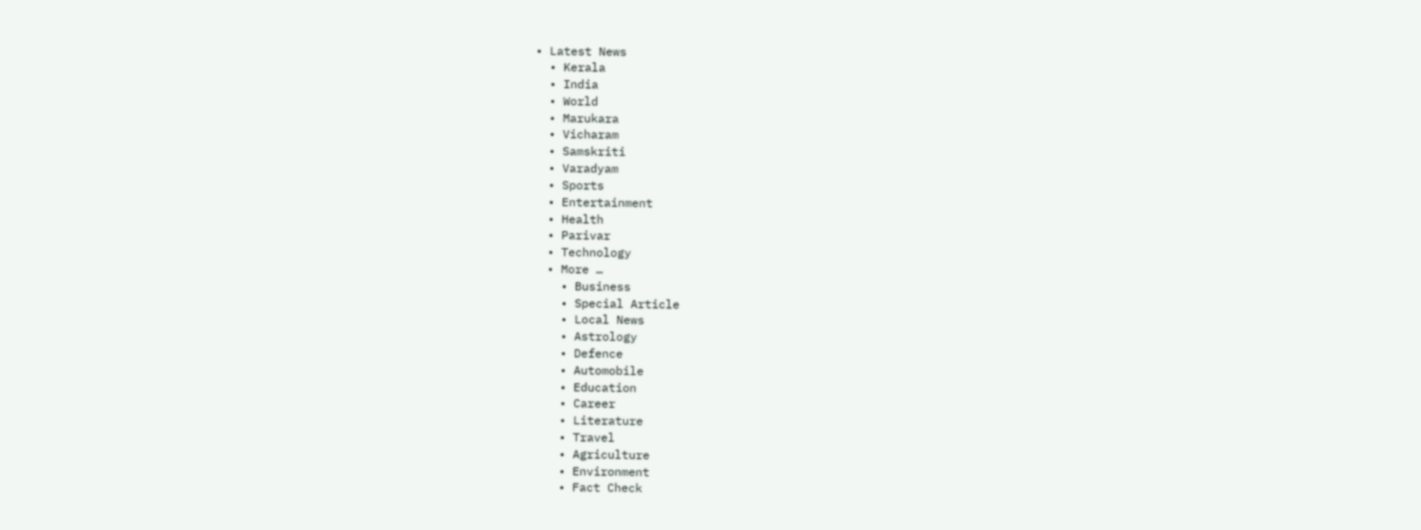• Latest News
  • Kerala
  • India
  • World
  • Marukara
  • Vicharam
  • Samskriti
  • Varadyam
  • Sports
  • Entertainment
  • Health
  • Parivar
  • Technology
  • More …
    • Business
    • Special Article
    • Local News
    • Astrology
    • Defence
    • Automobile
    • Education
    • Career
    • Literature
    • Travel
    • Agriculture
    • Environment
    • Fact Check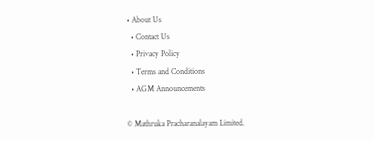• About Us
  • Contact Us
  • Privacy Policy
  • Terms and Conditions
  • AGM Announcements

© Mathruka Pracharanalayam Limited.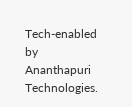Tech-enabled by Ananthapuri Technologies.